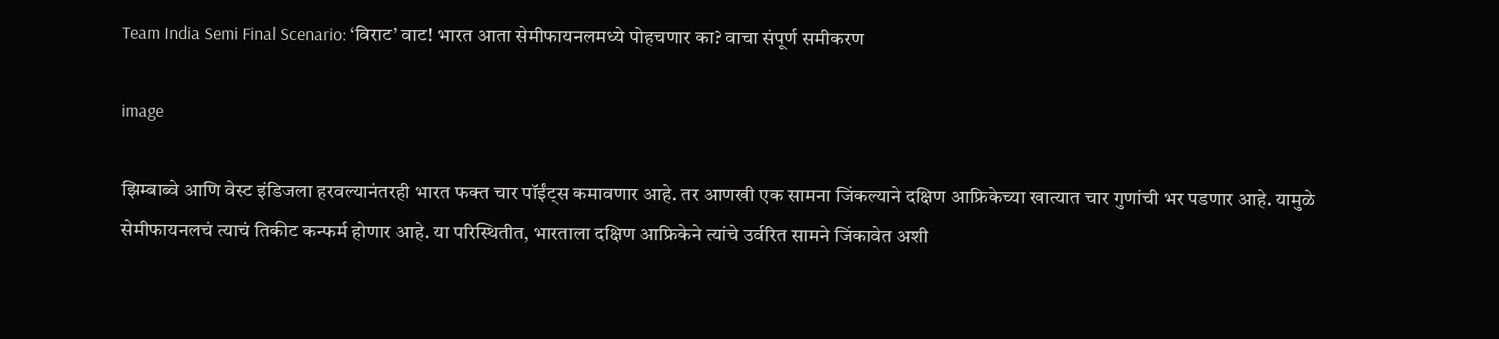Team India Semi Final Scenario: ‘विराट’ वाट! भारत आता सेमीफायनलमध्ये पोहचणार का? वाचा संपूर्ण समीकरण

image

झिम्बाब्वे आणि वेस्ट इंडिजला हरवल्यानंतरही भारत फक्त चार पॉईंट्स कमावणार आहे. तर आणखी एक सामना जिंकल्याने दक्षिण आफ्रिकेच्या खात्यात चार गुणांची भर पडणार आहे. यामुळे सेमीफायनलचं त्याचं तिकीट कन्फर्म होणार आहे. या परिस्थितीत, भारताला दक्षिण आफ्रिकेने त्यांचे उर्वरित सामने जिंकावेत अशी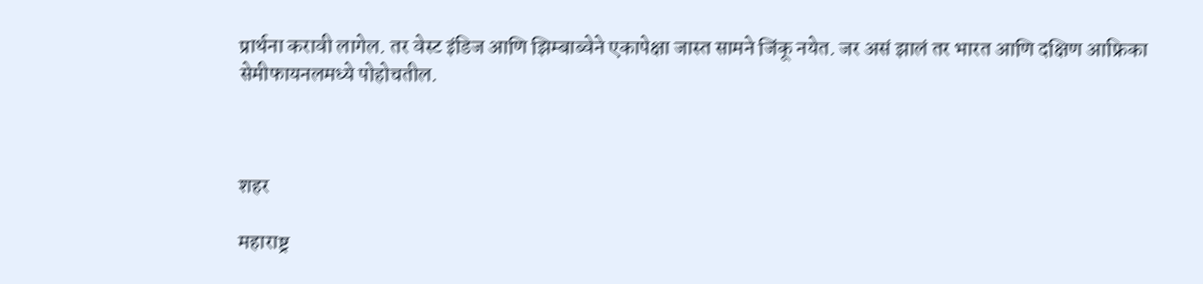प्रार्थना करावी लागेल. तर वेस्ट इंडिज आणि झिम्बाब्वेने एकापेक्षा जास्त सामने जिंकू नयेत. जर असं झालं तर भारत आणि दक्षिण आफ्रिका सेमीफायनलमध्ये पोहोचतील.



शहर

महाराष्ट्र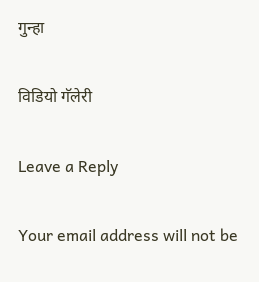गुन्हा

विडियो गॅलेरी

Leave a Reply

Your email address will not be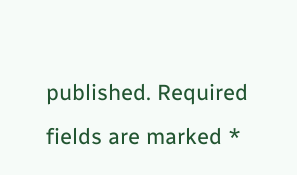published. Required fields are marked *